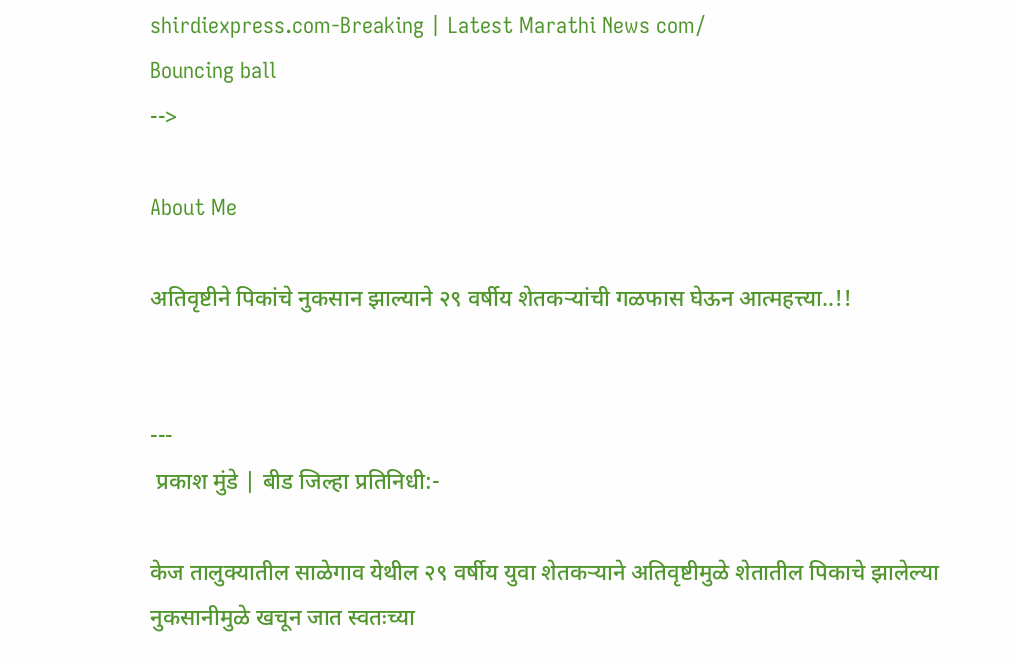shirdiexpress.com-Breaking | Latest Marathi News com/
Bouncing ball
-->

About Me

अतिवृष्टीने पिकांचे नुकसान झाल्याने २९ वर्षीय शेतकऱ्यांची गळफास घेऊन आत्महत्त्या..!!


---
 प्रकाश मुंडे | बीड जिल्हा प्रतिनिधी:-

केज तालुक्यातील साळेगाव येथील २९ वर्षीय युवा शेतकऱ्याने अतिवृष्टीमुळे शेतातील पिकाचे झालेल्या नुकसानीमुळे खचून जात स्वतःच्या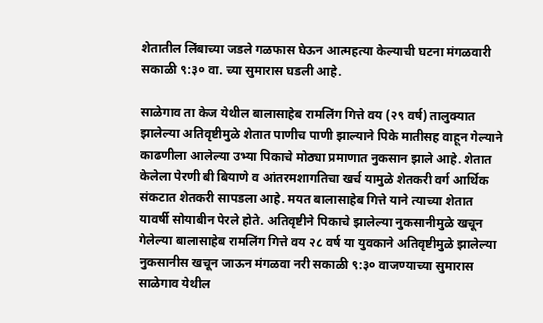शेतातील लिंबाच्या जडले गळफास घेऊन आत्महत्या केल्याची घटना मंगळवारी सकाळी ९:३० वा. च्या सुमारास घडली आहे.

साळेगाव ता केज येथील बालासाहेब रामलिंग गित्ते वय (२९ वर्ष) तालुक्यात झालेल्या अतिवृष्टीमुळे शेतात पाणीच पाणी झाल्याने पिके मातीसह वाहून गेल्याने काढणीला आलेल्या उभ्या पिकाचे मोठ्या प्रमाणात नुकसान झाले आहे. शेतात केलेला पेरणी बी बियाणे व आंतरमशागतिचा खर्च यामुळे शेतकरी वर्ग आर्थिक संकटात शेतकरी सापडला आहे. मयत बालासाहेब गित्ते याने त्याच्या शेतात यावर्षी सोयाबीन पेरले होते. अतिवृष्टीने पिकाचे झालेल्या नुकसानीमुळे खचून गेलेल्या बालासाहेब रामलिंग गित्ते वय २८ वर्ष या युवकाने अतिवृष्टीमुळे झालेल्या नुकसानीस खचून जाऊन मंगळवा नरी सकाळी ९:३० वाजण्याच्या सुमारास साळेगाव येथील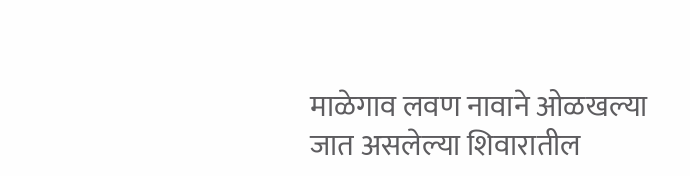माळेगाव लवण नावाने ओळखल्या जात असलेल्या शिवारातील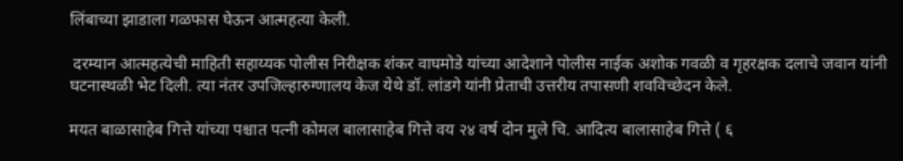लिंबाच्या झाडाला गळफास घेऊन आत्महत्या केली.

 दरम्यान आत्महत्येची माहिती सहाय्यक पोलीस निरीक्षक शंकर वाघमोडे यांच्या आदेशाने पोलीस नाईक अशोक गवळी व गृहरक्षक दलाचे जवान यांनी घटनास्थळी भेट दिली. त्या नंतर उपजिल्हारुग्णालय केज येथे डॉ. लांडगे यांनी प्रेताची उत्तरीय तपासणी शवविच्छेदन केले.

मयत बाळासाहेब गित्ते यांच्या पश्चात पत्नी कोमल बालासाहेब गित्ते वय २४ वर्ष दोन मुले चि. आदित्य बालासाहेब गित्ते ( ६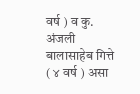वर्ष ) व कु. अंजली बालासाहेब गित्ते ( ४ वर्ष ) असा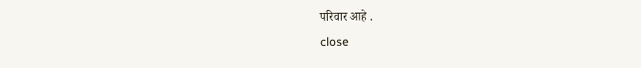परिवार आहे .
close